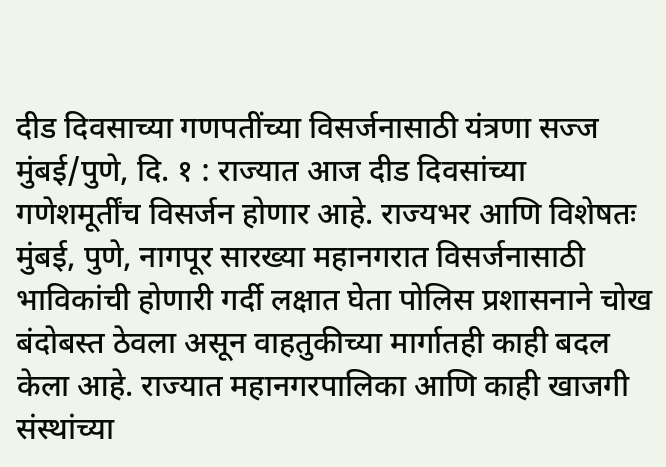दीड दिवसाच्या गणपतींच्या विसर्जनासाठी यंत्रणा सज्ज
मुंबई/पुणे, दि. १ : राज्यात आज दीड दिवसांच्या गणेशमूर्तींच विसर्जन होणार आहे. राज्यभर आणि विशेषतः मुंबई, पुणे, नागपूर सारख्या महानगरात विसर्जनासाठी भाविकांची होणारी गर्दी लक्षात घेता पोलिस प्रशासनाने चोख बंदोबस्त ठेवला असून वाहतुकीच्या मार्गातही काही बदल केला आहे. राज्यात महानगरपालिका आणि काही खाजगी संस्थांच्या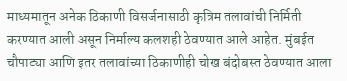माध्यमातून अनेक ठिकाणी विसर्जनासाठी कृत्रिम तलावांची निर्मिती करण्यात आली असून निर्माल्य कलशही ठेवण्यात आले आहेत. मुंबईत चौपाट्या आणि इतर तलावांच्या ठिकाणीही चोख बंदोबस्त ठेवण्यात आला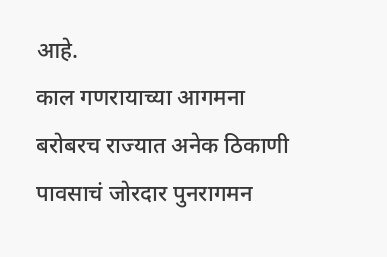आहे.
काल गणरायाच्या आगमना बरोबरच राज्यात अनेक ठिकाणी पावसाचं जोरदार पुनरागमन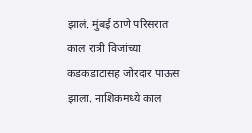झालं. मुंबई ठाणे परिसरात काल रात्री विजांच्या कडकडाटासह जोरदार पाऊस झाला. नाशिकमध्ये काल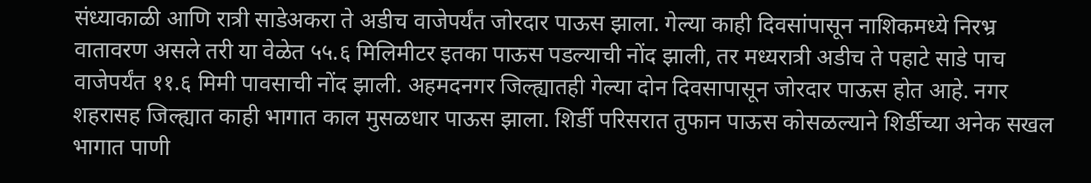संध्याकाळी आणि रात्री साडेअकरा ते अडीच वाजेपर्यंत जोरदार पाऊस झाला. गेल्या काही दिवसांपासून नाशिकमध्ये निरभ्र वातावरण असले तरी या वेळेत ५५.६ मिलिमीटर इतका पाऊस पडल्याची नोंद झाली, तर मध्यरात्री अडीच ते पहाटे साडे पाच वाजेपर्यंत ११.६ मिमी पावसाची नोंद झाली. अहमदनगर जिल्ह्यातही गेल्या दोन दिवसापासून जोरदार पाऊस होत आहे. नगर शहरासह जिल्ह्यात काही भागात काल मुसळधार पाऊस झाला. शिर्डी परिसरात तुफान पाऊस कोसळल्याने शिर्डीच्या अनेक सखल भागात पाणी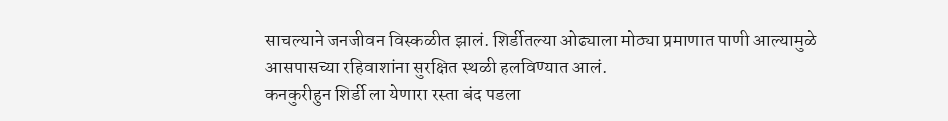साचल्याने जनजीवन विस्कळीत झालं. शिर्डीतल्या ओढ्याला मोठ्या प्रमाणात पाणी आल्यामुळे आसपासच्या रहिवाशांना सुरक्षित स्थळी हलविण्यात आलं.
कनकुरीहुन शिर्डी ला येणारा रस्ता बंद पडला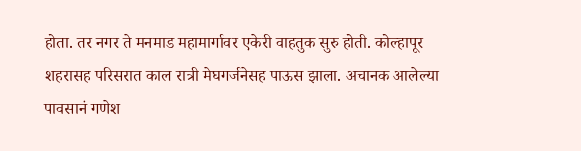होता. तर नगर ते मनमाड महामार्गावर एकेरी वाहतुक सुरु होती. कोल्हापूर शहरासह परिसरात काल रात्री मेघगर्जनेसह पाऊस झाला. अचानक आलेल्या पावसानं गणेश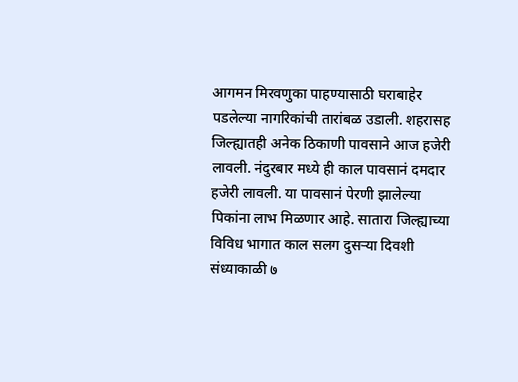आगमन मिरवणुका पाहण्यासाठी घराबाहेर पडलेल्या नागरिकांची तारांबळ उडाली. शहरासह जिल्ह्यातही अनेक ठिकाणी पावसाने आज हजेरी लावली. नंदुरबार मध्ये ही काल पावसानं दमदार हजेरी लावली. या पावसानं पेरणी झालेल्या पिकांना लाभ मिळणार आहे. सातारा जिल्ह्याच्या विविध भागात काल सलग दुसऱ्या दिवशी संध्याकाळी ७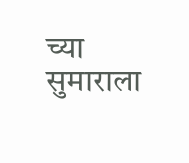च्या सुमाराला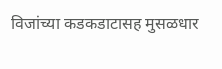विजांच्या कडकडाटासह मुसळधार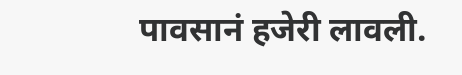पावसानं हजेरी लावली.